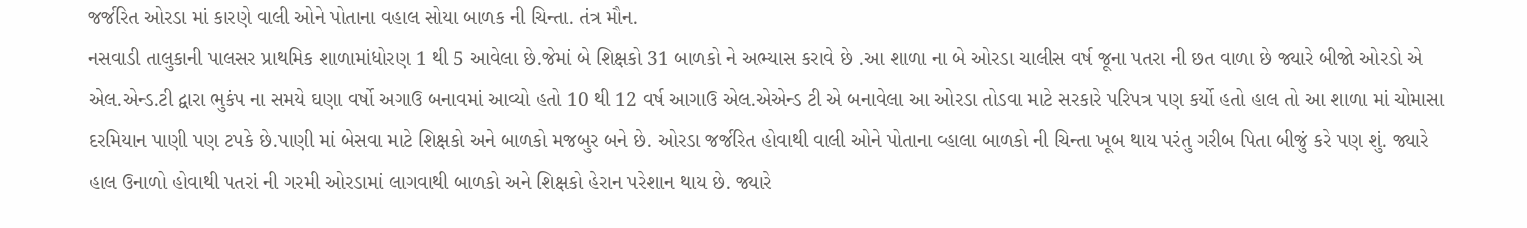જર્જરિત ઓરડા માં કારણે વાલી ઓને પોતાના વહાલ સોયા બાળક ની ચિન્તા. તંત્ર મૌન.
નસવાડી તાલુકાની પાલસર પ્રાથમિક શાળામાંધોરણ 1 થી 5 આવેલા છે.જેમાં બે શિક્ષકો 31 બાળકો ને અભ્યાસ કરાવે છે .આ શાળા ના બે ઓરડા ચાલીસ વર્ષ જૂના પતરા ની છત વાળા છે જ્યારે બીજો ઓરડો એ એલ.એન્ડ.ટી દ્વારા ભુકંપ ના સમયે ઘણા વર્ષો અગાઉ બનાવમાં આવ્યો હતો 10 થી 12 વર્ષ આગાઉ એલ.એએન્ડ ટી એ બનાવેલા આ ઓરડા તોડવા માટે સરકારે પરિપત્ર પણ કર્યો હતો હાલ તો આ શાળા માં ચોમાસા દરમિયાન પાણી પણ ટપકે છે.પાણી માં બેસવા માટે શિક્ષકો અને બાળકો મજબુર બને છે. ઓરડા જર્જરિત હોવાથી વાલી ઓને પોતાના વ્હાલા બાળકો ની ચિન્તા ખૂબ થાય પરંતુ ગરીબ પિતા બીજું કરે પણ શું. જ્યારે હાલ ઉનાળો હોવાથી પતરાં ની ગરમી ઓરડામાં લાગવાથી બાળકો અને શિક્ષકો હેરાન પરેશાન થાય છે. જ્યારે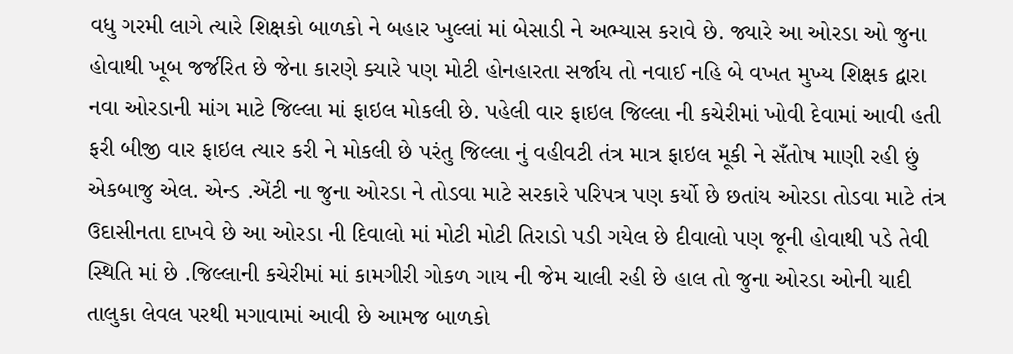વધુ ગરમી લાગે ત્યારે શિક્ષકો બાળકો ને બહાર ખુલ્લાં માં બેસાડી ને અભ્યાસ કરાવે છે. જ્યારે આ ઓરડા ઓ જુના હોવાથી ખૂબ જર્જરિત છે જેના કારણે ક્યારે પણ મોટી હોનહારતા સર્જાય તો નવાઈ નહિ બે વખત મુખ્ય શિક્ષક દ્વારા નવા ઓરડાની માંગ માટે જિલ્લા માં ફાઇલ મોકલી છે. પહેલી વાર ફાઇલ જિલ્લા ની કચેરીમાં ખોવી દેવામાં આવી હતી ફરી બીજી વાર ફાઇલ ત્યાર કરી ને મોકલી છે પરંતુ જિલ્લા નું વહીવટી તંત્ર માત્ર ફાઇલ મૂકી ને સઁતોષ માણી રહી છું એકબાજુ એલ. એન્ડ .એંટી ના જુના ઓરડા ને તોડવા માટે સરકારે પરિપત્ર પણ કર્યો છે છતાંય ઓરડા તોડવા માટે તંત્ર ઉદાસીનતા દાખવે છે આ ઓરડા ની દિવાલો માં મોટી મોટી તિરાડો પડી ગયેલ છે દીવાલો પણ જૂની હોવાથી પડે તેવી સ્થિતિ માં છે .જિલ્લાની કચેરીમાં માં કામગીરી ગોકળ ગાય ની જેમ ચાલી રહી છે હાલ તો જુના ઓરડા ઓની યાદી તાલુકા લેવલ પરથી મગાવામાં આવી છે આમજ બાળકો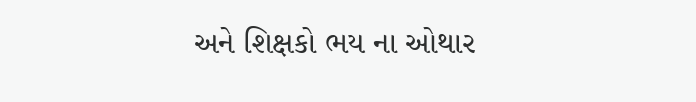અને શિક્ષકો ભય ના ઓથાર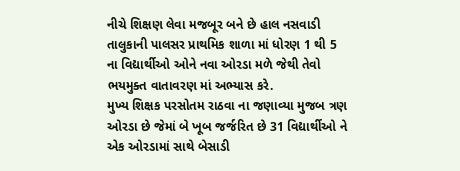નીચે શિક્ષણ લેવા મજબૂર બને છે હાલ નસવાડી તાલુકાની પાલસર પ્રાથમિક શાળા માં ધોરણ 1 થી 5 ના વિદ્યાર્થીઓ ઓને નવા ઓરડા મળે જેથી તેવો ભયમુક્ત વાતાવરણ માં અભ્યાસ કરે.
મુખ્ય શિક્ષક પરસોતમ રાઠવા ના જણાવ્યા મુજબ ત્રણ ઓરડા છે જેમાં બે ખૂબ જર્જરિત છે 31 વિદ્યાર્થીઓ ને એક ઓરડામાં સાથે બેસાડી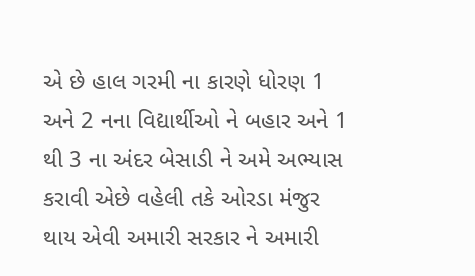એ છે હાલ ગરમી ના કારણે ધોરણ 1 અને 2 નના વિદ્યાર્થીઓ ને બહાર અને 1 થી 3 ના અંદર બેસાડી ને અમે અભ્યાસ કરાવી એછે વહેલી તકે ઓરડા મંજુર થાય એવી અમારી સરકાર ને અમારી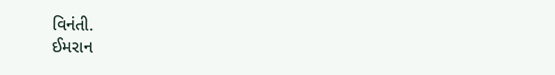વિનંતી.
ઈમરાન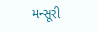મન્સૂરી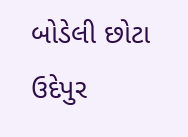બોડેલી છોટા ઉદેપુર